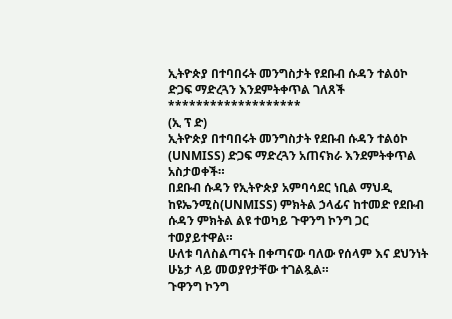ኢትዮጵያ በተባበሩት መንግስታት የደቡብ ሱዳን ተልዕኮ ድጋፍ ማድረጓን እንደምትቀጥል ገለጸች
*******************
(ኢ ፕ ድ)
ኢትዮጵያ በተባበሩት መንግስታት የደቡብ ሱዳን ተልዕኮ (UNMISS) ድጋፍ ማድረጓን አጠናክራ እንደምትቀጥል አስታወቀች።
በደቡብ ሱዳን የኢትዮጵያ አምባሳደር ነቢል ማህዲ ከዩኤንሚስ(UNMISS) ምክትል ኃላፊና ከተመድ የደቡብ ሱዳን ምክትል ልዩ ተወካይ ጉዋንግ ኮንግ ጋር ተወያይተዋል።
ሁለቱ ባለስልጣናት በቀጣናው ባለው የሰላም እና ደህንነት ሁኔታ ላይ መወያየታቸው ተገልጿል።
ጉዋንግ ኮንግ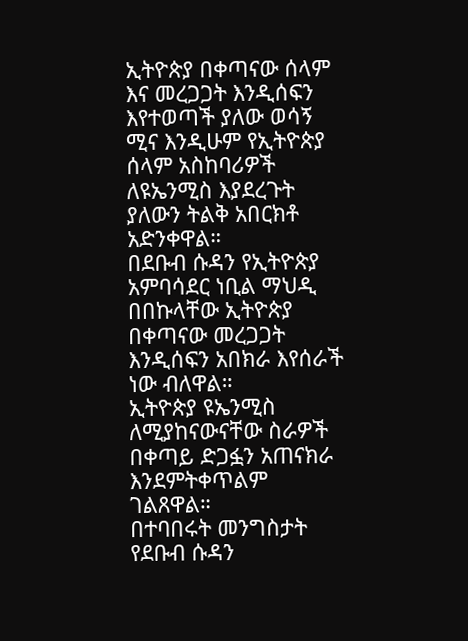ኢትዮጵያ በቀጣናው ሰላም እና መረጋጋት እንዲሰፍን እየተወጣች ያለው ወሳኝ ሚና እንዲሁም የኢትዮጵያ ሰላም አስከባሪዎች ለዩኤንሚስ እያደረጉት ያለውን ትልቅ አበርክቶ አድንቀዋል።
በደቡብ ሱዳን የኢትዮጵያ አምባሳደር ነቢል ማህዲ በበኩላቸው ኢትዮጵያ በቀጣናው መረጋጋት እንዲሰፍን አበክራ እየሰራች ነው ብለዋል።
ኢትዮጵያ ዩኤንሚስ ለሚያከናውናቸው ስራዎች በቀጣይ ድጋፏን አጠናክራ እንደምትቀጥልም ገልጸዋል።
በተባበሩት መንግስታት የደቡብ ሱዳን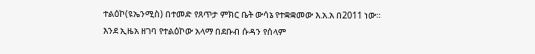ተልዕኮ(ዩኤንሚስ) በተመድ የጸጥታ ምክር ቤት ውሳኔ የተቋቋመው እ.አ.አ በ2011 ነው።
እንደ ኢዜአ ዘገባ የተልዕኮው አላማ በደቡብ ሱዳን የሰላም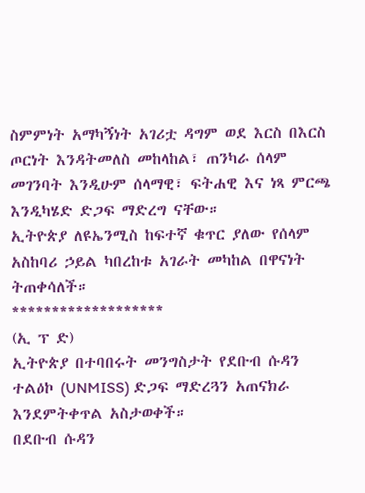ስምምነት አማካኝነት አገሪቷ ዳግም ወደ እርስ በእርስ ጦርነት እንዳትመለስ መከላከል፣ ጠንካራ ሰላም መገንባት እንዲሁም ሰላማዊ፣ ፍትሐዊ እና ነጻ ምርጫ እንዲካሄድ ድጋፍ ማድረግ ናቸው።
ኢትዮጵያ ለዩኤንሚስ ከፍተኛ ቁጥር ያለው የሰላም አስከባሪ ኃይል ካበረከቱ አገራት መካከል በዋናነት ትጠቀሳለች።
*******************
(ኢ ፕ ድ)
ኢትዮጵያ በተባበሩት መንግስታት የደቡብ ሱዳን ተልዕኮ (UNMISS) ድጋፍ ማድረጓን አጠናክራ እንደምትቀጥል አስታወቀች።
በደቡብ ሱዳን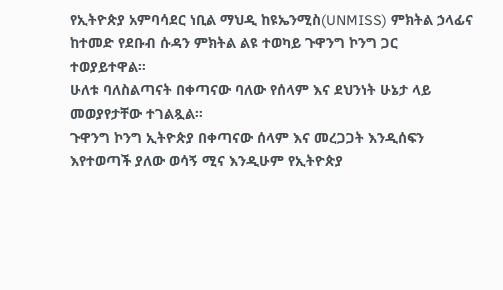የኢትዮጵያ አምባሳደር ነቢል ማህዲ ከዩኤንሚስ(UNMISS) ምክትል ኃላፊና ከተመድ የደቡብ ሱዳን ምክትል ልዩ ተወካይ ጉዋንግ ኮንግ ጋር ተወያይተዋል።
ሁለቱ ባለስልጣናት በቀጣናው ባለው የሰላም እና ደህንነት ሁኔታ ላይ መወያየታቸው ተገልጿል።
ጉዋንግ ኮንግ ኢትዮጵያ በቀጣናው ሰላም እና መረጋጋት እንዲሰፍን እየተወጣች ያለው ወሳኝ ሚና እንዲሁም የኢትዮጵያ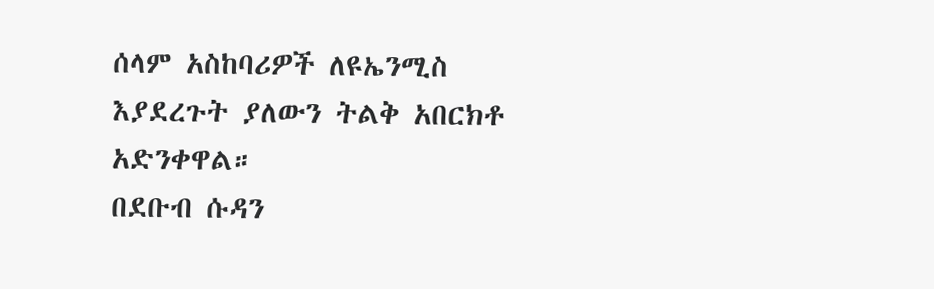ሰላም አስከባሪዎች ለዩኤንሚስ እያደረጉት ያለውን ትልቅ አበርክቶ አድንቀዋል።
በደቡብ ሱዳን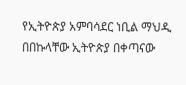የኢትዮጵያ አምባሳደር ነቢል ማህዲ በበኩላቸው ኢትዮጵያ በቀጣናው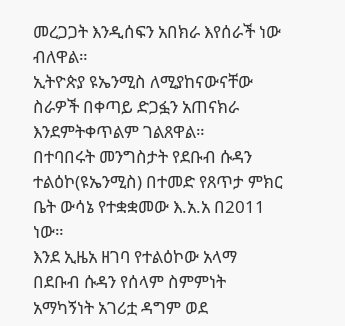መረጋጋት እንዲሰፍን አበክራ እየሰራች ነው ብለዋል።
ኢትዮጵያ ዩኤንሚስ ለሚያከናውናቸው ስራዎች በቀጣይ ድጋፏን አጠናክራ እንደምትቀጥልም ገልጸዋል።
በተባበሩት መንግስታት የደቡብ ሱዳን ተልዕኮ(ዩኤንሚስ) በተመድ የጸጥታ ምክር ቤት ውሳኔ የተቋቋመው እ.አ.አ በ2011 ነው።
እንደ ኢዜአ ዘገባ የተልዕኮው አላማ በደቡብ ሱዳን የሰላም ስምምነት አማካኝነት አገሪቷ ዳግም ወደ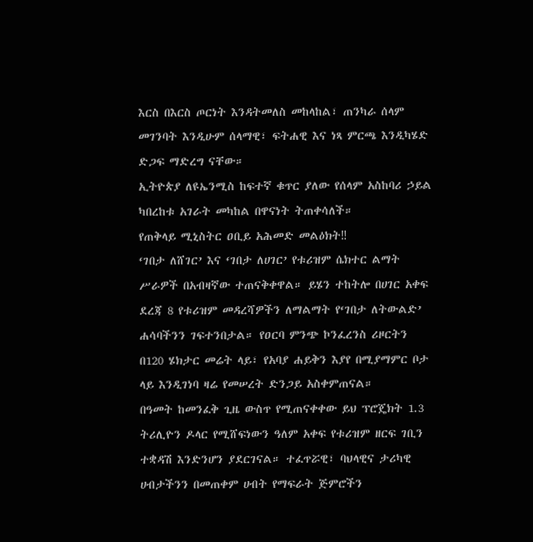እርስ በእርስ ጦርነት እንዳትመለስ መከላከል፣ ጠንካራ ሰላም መገንባት እንዲሁም ሰላማዊ፣ ፍትሐዊ እና ነጻ ምርጫ እንዲካሄድ ድጋፍ ማድረግ ናቸው።
ኢትዮጵያ ለዩኤንሚስ ከፍተኛ ቁጥር ያለው የሰላም አስከባሪ ኃይል ካበረከቱ አገራት መካከል በዋናነት ትጠቀሳለች።
የጠቅላይ ሚኒስትር ዐቢይ አሕመድ መልዕክት‼
‘ገበታ ለሸገር’ እና ‘ገበታ ለሀገር’ የቱሪዝም ሴክተር ልማት ሥራዎች በአብዛኛው ተጠናቅቀዋል። ይሄን ተከትሎ በሀገር አቀፍ ደረጃ 8 የቱሪዝም መዳረሻዎችን ለማልማት የ‘ገበታ ለትውልድ’ ሐሳባችንን ገፍተንበታል። የዐርባ ምንጭ ኮንፈረንስ ሪዞርትን በ120 ሄክታር መሬት ላይ፣ የአባያ ሐይቅን እያየ በሚያማምር ቦታ ላይ እንዲገነባ ዛሬ የመሠረት ድንጋይ አስቀምጠናል።
በዓመት ከመንፈቅ ጊዜ ውስጥ የሚጠናቀቀው ይህ ፕሮጄክት 1.3 ትሪሊዮን ዶላር የሚሸፍነውን ዓለም አቀፍ የቱሪዝም ዘርፍ ገቢን ተቋዳሽ እንድንሆን ያደርገናል። ተፈጥሯዊ፣ ባህላዊና ታሪካዊ ሀብታችንን በመጠቀም ሀብት የማፍራት ጅምሮችን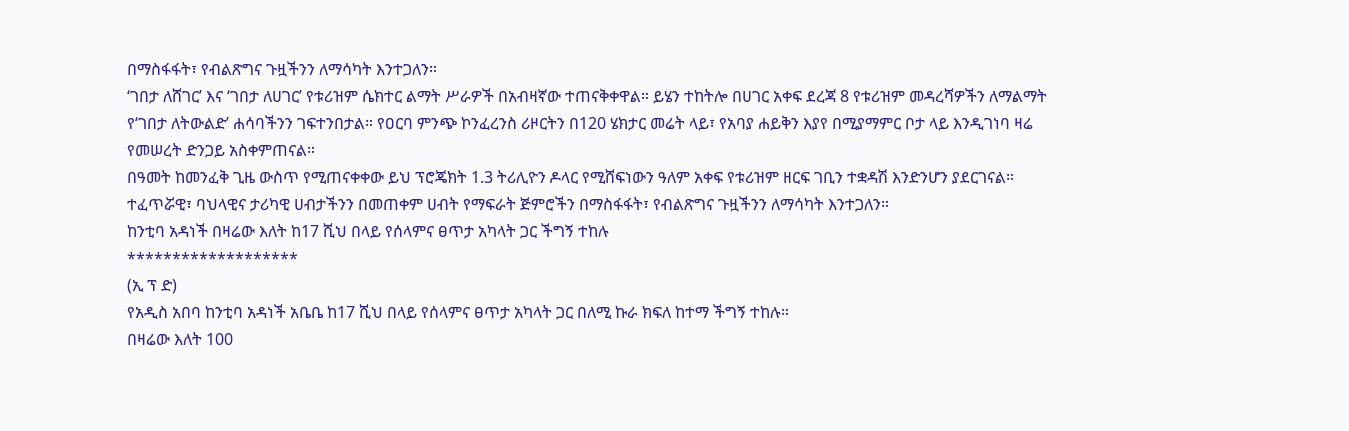በማስፋፋት፣ የብልጽግና ጉዟችንን ለማሳካት እንተጋለን።
‘ገበታ ለሸገር’ እና ‘ገበታ ለሀገር’ የቱሪዝም ሴክተር ልማት ሥራዎች በአብዛኛው ተጠናቅቀዋል። ይሄን ተከትሎ በሀገር አቀፍ ደረጃ 8 የቱሪዝም መዳረሻዎችን ለማልማት የ‘ገበታ ለትውልድ’ ሐሳባችንን ገፍተንበታል። የዐርባ ምንጭ ኮንፈረንስ ሪዞርትን በ120 ሄክታር መሬት ላይ፣ የአባያ ሐይቅን እያየ በሚያማምር ቦታ ላይ እንዲገነባ ዛሬ የመሠረት ድንጋይ አስቀምጠናል።
በዓመት ከመንፈቅ ጊዜ ውስጥ የሚጠናቀቀው ይህ ፕሮጄክት 1.3 ትሪሊዮን ዶላር የሚሸፍነውን ዓለም አቀፍ የቱሪዝም ዘርፍ ገቢን ተቋዳሽ እንድንሆን ያደርገናል። ተፈጥሯዊ፣ ባህላዊና ታሪካዊ ሀብታችንን በመጠቀም ሀብት የማፍራት ጅምሮችን በማስፋፋት፣ የብልጽግና ጉዟችንን ለማሳካት እንተጋለን።
ከንቲባ አዳነች በዛሬው እለት ከ17 ሺህ በላይ የሰላምና ፀጥታ አካላት ጋር ችግኝ ተከሉ
*******************
(ኢ ፕ ድ)
የአዲስ አበባ ከንቲባ አዳነች አቤቤ ከ17 ሺህ በላይ የሰላምና ፀጥታ አካላት ጋር በለሚ ኩራ ክፍለ ከተማ ችግኝ ተከሉ።
በዛሬው እለት 100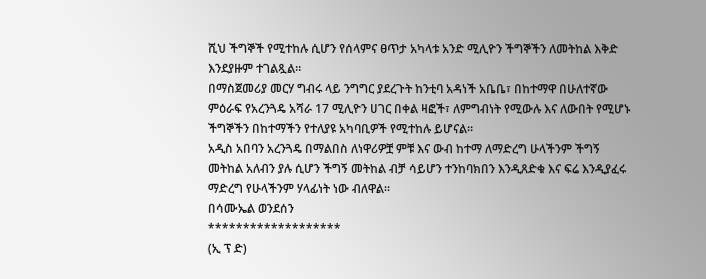ሺህ ችግኞች የሚተከሉ ሲሆን የሰላምና ፀጥታ አካላቱ አንድ ሚሊዮን ችግኞችን ለመትከል እቅድ እንደያዙም ተገልጿል።
በማስጀመሪያ መርሃ ግብሩ ላይ ንግግር ያደረጉት ከንቲባ አዳነች አቤቤ፣ በከተማዋ በሁለተኛው ምዕራፍ የአረንጓዴ አሻራ 17 ሚሊዮን ሀገር በቀል ዛፎች፣ ለምግብነት የሚውሉ እና ለውበት የሚሆኑ ችግኞችን በከተማችን የተለያዩ አካባቢዎች የሚተከሉ ይሆናል።
አዲስ አበባን አረንጓዴ በማልበስ ለነዋሪዎቿ ምቹ እና ውብ ከተማ ለማድረግ ሁላችንም ችግኝ መትከል አለብን ያሉ ሲሆን ችግኝ መትከል ብቻ ሳይሆን ተንከባክበን እንዲጸድቁ እና ፍሬ እንዲያፈሩ ማድረግ የሁላችንም ሃላፊነት ነው ብለዋል።
በሳሙኤል ወንደሰን
*******************
(ኢ ፕ ድ)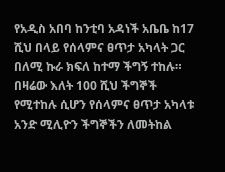የአዲስ አበባ ከንቲባ አዳነች አቤቤ ከ17 ሺህ በላይ የሰላምና ፀጥታ አካላት ጋር በለሚ ኩራ ክፍለ ከተማ ችግኝ ተከሉ።
በዛሬው እለት 100 ሺህ ችግኞች የሚተከሉ ሲሆን የሰላምና ፀጥታ አካላቱ አንድ ሚሊዮን ችግኞችን ለመትከል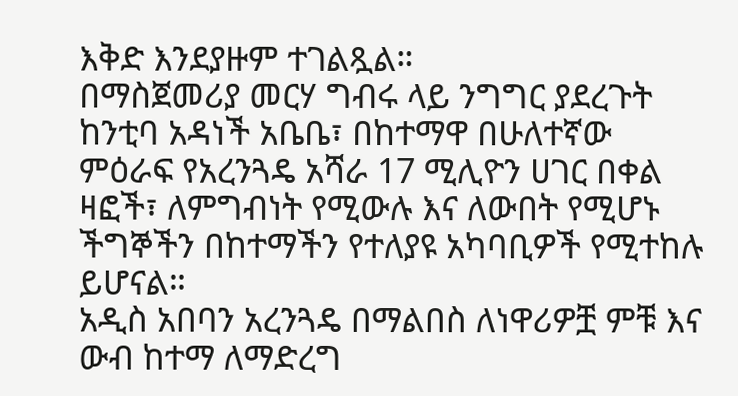እቅድ እንደያዙም ተገልጿል።
በማስጀመሪያ መርሃ ግብሩ ላይ ንግግር ያደረጉት ከንቲባ አዳነች አቤቤ፣ በከተማዋ በሁለተኛው ምዕራፍ የአረንጓዴ አሻራ 17 ሚሊዮን ሀገር በቀል ዛፎች፣ ለምግብነት የሚውሉ እና ለውበት የሚሆኑ ችግኞችን በከተማችን የተለያዩ አካባቢዎች የሚተከሉ ይሆናል።
አዲስ አበባን አረንጓዴ በማልበስ ለነዋሪዎቿ ምቹ እና ውብ ከተማ ለማድረግ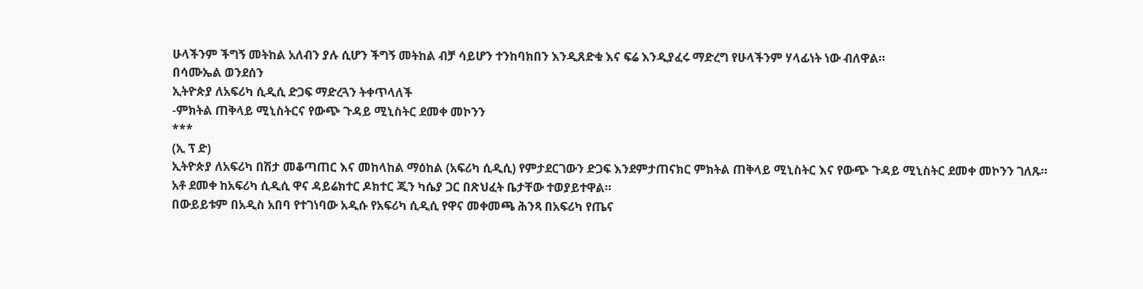ሁላችንም ችግኝ መትከል አለብን ያሉ ሲሆን ችግኝ መትከል ብቻ ሳይሆን ተንከባክበን እንዲጸድቁ እና ፍሬ እንዲያፈሩ ማድረግ የሁላችንም ሃላፊነት ነው ብለዋል።
በሳሙኤል ወንደሰን
ኢትዮጵያ ለአፍሪካ ሲዲሲ ድጋፍ ማድረጓን ትቀጥላለች
-ምክትል ጠቅላይ ሚኒስትርና የውጭ ጉዳይ ሚኒስትር ደመቀ መኮንን
***
(ኢ ፕ ድ)
ኢትዮጵያ ለአፍሪካ በሽታ መቆጣጠር እና መከላከል ማዕከል (አፍሪካ ሲዲሲ) የምታደርገውን ድጋፍ እንደምታጠናክር ምክትል ጠቅላይ ሚኒስትር እና የውጭ ጉዳይ ሚኒስትር ደመቀ መኮንን ገለጹ።
አቶ ደመቀ ከአፍሪካ ሲዲሲ ዋና ዳይሬክተር ዶክተር ጂን ካሴያ ጋር በጽህፈት ቤታቸው ተወያይተዋል።
በውይይቱም በአዲስ አበባ የተገነባው አዲሱ የአፍሪካ ሲዲሲ የዋና መቀመጫ ሕንጻ በአፍሪካ የጤና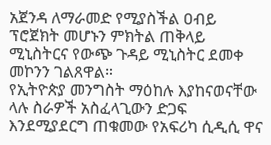አጀንዳ ለማራመድ የሚያስችል ዐብይ ፕሮጀክት መሆኑን ምክትል ጠቅላይ ሚኒስትርና የውጭ ጉዳይ ሚኒስትር ደመቀ መኮንን ገልጸዋል።
የኢትዮጵያ መንግስት ማዕከሉ እያከናወናቸው ላሉ ስራዎች አስፈላጊውን ድጋፍ እንደሚያደርግ ጠቁመው የአፍሪካ ሲዲሲ ዋና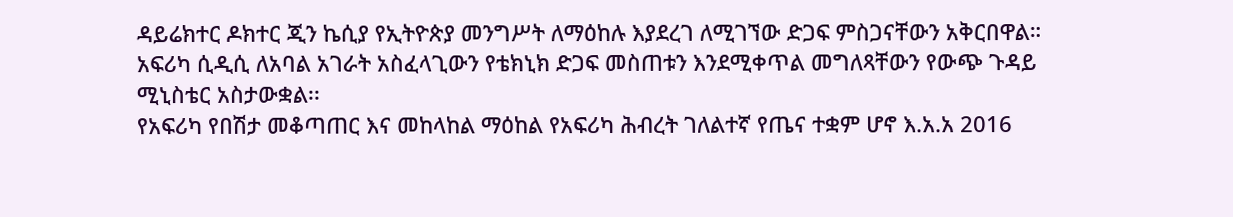ዳይሬክተር ዶክተር ጂን ኬሲያ የኢትዮጵያ መንግሥት ለማዕከሉ እያደረገ ለሚገኘው ድጋፍ ምስጋናቸውን አቅርበዋል።
አፍሪካ ሲዲሲ ለአባል አገራት አስፈላጊውን የቴክኒክ ድጋፍ መስጠቱን እንደሚቀጥል መግለጻቸውን የውጭ ጉዳይ ሚኒስቴር አስታውቋል፡፡
የአፍሪካ የበሽታ መቆጣጠር እና መከላከል ማዕከል የአፍሪካ ሕብረት ገለልተኛ የጤና ተቋም ሆኖ እ.አ.አ 2016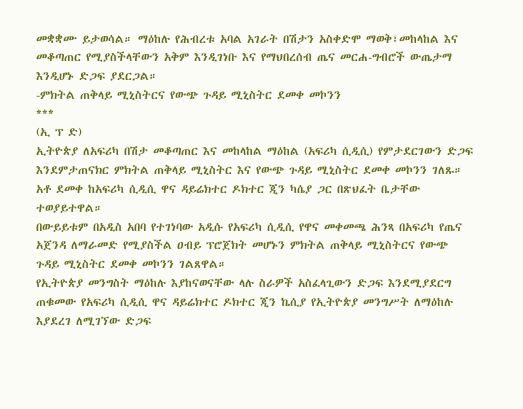መቋቋሙ ይታወሳል። ማዕከሉ የሕብረቱ አባል አገራት በሽታን አስቀድሞ ማወቅ፣መከላከል እና መቆጣጠር የሚያስችላቸውን አቅም እንዲገነቡ እና የማህበረሰብ ጤና መርሐ-ግብሮች ውጤታማ እንዲሆኑ ድጋፍ ያደርጋል።
-ምክትል ጠቅላይ ሚኒስትርና የውጭ ጉዳይ ሚኒስትር ደመቀ መኮንን
***
(ኢ ፕ ድ)
ኢትዮጵያ ለአፍሪካ በሽታ መቆጣጠር እና መከላከል ማዕከል (አፍሪካ ሲዲሲ) የምታደርገውን ድጋፍ እንደምታጠናክር ምክትል ጠቅላይ ሚኒስትር እና የውጭ ጉዳይ ሚኒስትር ደመቀ መኮንን ገለጹ።
አቶ ደመቀ ከአፍሪካ ሲዲሲ ዋና ዳይሬክተር ዶክተር ጂን ካሴያ ጋር በጽህፈት ቤታቸው ተወያይተዋል።
በውይይቱም በአዲስ አበባ የተገነባው አዲሱ የአፍሪካ ሲዲሲ የዋና መቀመጫ ሕንጻ በአፍሪካ የጤና አጀንዳ ለማራመድ የሚያስችል ዐብይ ፕሮጀክት መሆኑን ምክትል ጠቅላይ ሚኒስትርና የውጭ ጉዳይ ሚኒስትር ደመቀ መኮንን ገልጸዋል።
የኢትዮጵያ መንግስት ማዕከሉ እያከናወናቸው ላሉ ስራዎች አስፈላጊውን ድጋፍ እንደሚያደርግ ጠቁመው የአፍሪካ ሲዲሲ ዋና ዳይሬክተር ዶክተር ጂን ኬሲያ የኢትዮጵያ መንግሥት ለማዕከሉ እያደረገ ለሚገኘው ድጋፍ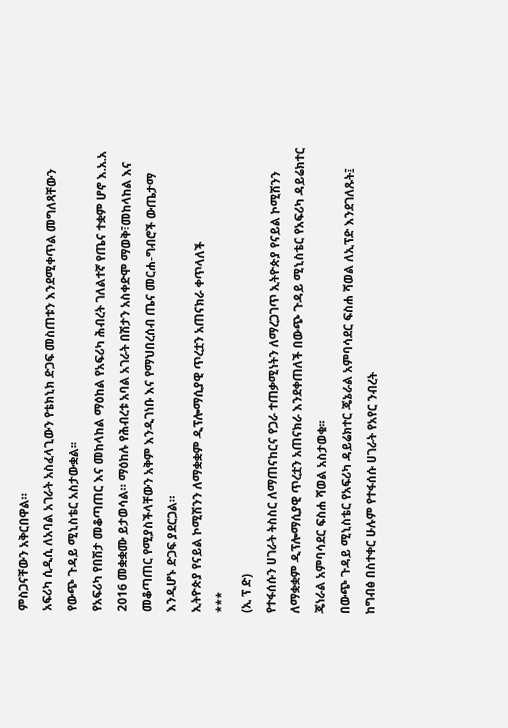ምስጋናቸውን አቅርበዋል።
አፍሪካ ሲዲሲ ለአባል አገራት አስፈላጊውን የቴክኒክ ድጋፍ መስጠቱን እንደሚቀጥል መግለጻቸውን የውጭ ጉዳይ ሚኒስቴር አስታውቋል፡፡
የአፍሪካ የበሽታ መቆጣጠር እና መከላከል ማዕከል የአፍሪካ ሕብረት ገለልተኛ የጤና ተቋም ሆኖ እ.አ.አ 2016 መቋቋሙ ይታወሳል። ማዕከሉ የሕብረቱ አባል አገራት በሽታን አስቀድሞ ማወቅ፣መከላከል እና መቆጣጠር የሚያስችላቸውን አቅም እንዲገነቡ እና የማህበረሰብ ጤና መርሐ-ግብሮች ውጤታማ እንዲሆኑ ድጋፍ ያደርጋል።
ኢትዮጵያ የናይል ኮሚሽንን ለማቋቋም ዲፕሎማሲያዊ ጥረቷን አጠናክራ ቀጥላለች
***
(ኢ ፕ ድ)
የተፋሰሱን ሀገራት ትስስር ለማጠናከርና የጋራ ተጠቃሚነትን ለማረጋገጥ ኢትዮጵያ የናይል ኮሚሽንን ለማቋቋም ዲፕሎማሲያዊ ጥረቷን አጠናክራ እንደቀጠለች በውጭ ጉዳይ ሚኒስቴር የአፍሪካ ዳይሬክተር ጄነራል አምባሳደር ፍስሐ ሻወል አስታወቁ፡፡
በውጭ ጉዳይ ሚኒስቴር የአፍሪካ ዳይሬክተር ጄኔራል አምባሳደር ፍስሐ ሻወል ለኢፕድ እንደገለጹት፤ ከግብፅ በስተቀር ሁሉም የተፋሰሱ ሀገራት የአየር ንብረት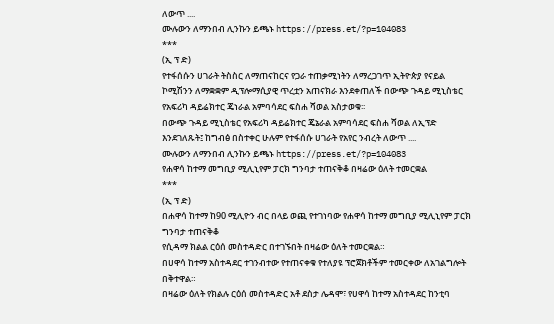ለውጥ ....
ሙሉውን ለማንበብ ሊንኩን ይጫኑ https://press.et/?p=104083
***
(ኢ ፕ ድ)
የተፋሰሱን ሀገራት ትስስር ለማጠናከርና የጋራ ተጠቃሚነትን ለማረጋገጥ ኢትዮጵያ የናይል ኮሚሽንን ለማቋቋም ዲፕሎማሲያዊ ጥረቷን አጠናክራ እንደቀጠለች በውጭ ጉዳይ ሚኒስቴር የአፍሪካ ዳይሬክተር ጄነራል አምባሳደር ፍስሐ ሻወል አስታወቁ፡፡
በውጭ ጉዳይ ሚኒስቴር የአፍሪካ ዳይሬክተር ጄኔራል አምባሳደር ፍስሐ ሻወል ለኢፕድ እንደገለጹት፤ ከግብፅ በስተቀር ሁሉም የተፋሰሱ ሀገራት የአየር ንብረት ለውጥ ....
ሙሉውን ለማንበብ ሊንኩን ይጫኑ https://press.et/?p=104083
የሐዋሳ ከተማ መግቢያ ሚሊኒየም ፓርክ ግንባታ ተጠናቅቆ በዛሬው ዕለት ተመርቋል
***
(ኢ ፕ ድ)
በሐዋሳ ከተማ ከ90 ሚሊዮን ብር በላይ ወጪ የተገነባው የሐዋሳ ከተማ መግቢያ ሚሊኒየም ፓርክ ግንባታ ተጠናቅቆ
የሲዳማ ክልል ርዕሰ መስተዳድር በተገኙበት በዛሬው ዕለት ተመርቋል።
በሀዋሳ ከተማ አስተዳደር ተገንብተው የተጠናቀቁ የተለያዩ ፕሮጀክቶችም ተመርቀው ለአገልግሎት በቅተዋል።
በዛሬው ዕለት የክልሉ ርዕሰ መስተዳድር አቶ ደስታ ሌዳሞ፣ የሀዋሳ ከተማ አስተዳደር ከንቲባ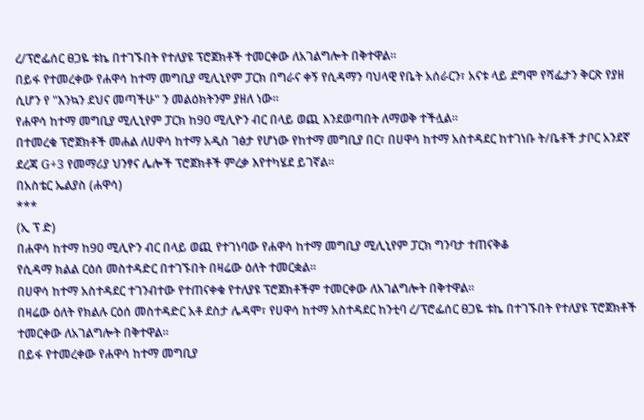ረ/ፕሮፌሰር ፀጋዬ ቱኬ በተገኙበት የተለያዩ ፕሮጀክቶች ተመርቀው ለአገልግሎት በቅተዋል።
በይፋ የተመረቀው የሐዋሳ ከተማ መግቢያ ሚሊኒየም ፓርክ በግራና ቀኝ የሲዳማን ባህላዊ የቤት አሰራርን፣ አናቱ ላይ ደግሞ የሻፌታን ቅርጽ የያዘ ሲሆን የ "እንኳን ደህና መጣችሁ" ን መልዕክትንም ያዘለ ነው።
የሐዋሳ ከተማ መግቢያ ሚሊኒየም ፓርክ ከ90 ሚሊዮን ብር በላይ ወጪ እንደወጣበት ለማወቅ ተችሏል።
በተመረቁ ፕሮጀክቶች መሐል ለሀዋሳ ከተማ አዲስ ገፅታ የሆነው የከተማ መግቢያ በር፣ በሀዋሳ ከተማ አስተዳደር ከተገነቡ ት/ቤቶች ታቦር አንደኛ ደረጃ G+3 የመማሪያ ህንፃና ሌሎች ፕሮጀክቶች ምረቃ እየተካሄደ ይገኛል።
በአስቴር ኤልያስ (ሐዋሳ)
***
(ኢ ፕ ድ)
በሐዋሳ ከተማ ከ90 ሚሊዮን ብር በላይ ወጪ የተገነባው የሐዋሳ ከተማ መግቢያ ሚሊኒየም ፓርክ ግንባታ ተጠናቅቆ
የሲዳማ ክልል ርዕሰ መስተዳድር በተገኙበት በዛሬው ዕለት ተመርቋል።
በሀዋሳ ከተማ አስተዳደር ተገንብተው የተጠናቀቁ የተለያዩ ፕሮጀክቶችም ተመርቀው ለአገልግሎት በቅተዋል።
በዛሬው ዕለት የክልሉ ርዕሰ መስተዳድር አቶ ደስታ ሌዳሞ፣ የሀዋሳ ከተማ አስተዳደር ከንቲባ ረ/ፕሮፌሰር ፀጋዬ ቱኬ በተገኙበት የተለያዩ ፕሮጀክቶች ተመርቀው ለአገልግሎት በቅተዋል።
በይፋ የተመረቀው የሐዋሳ ከተማ መግቢያ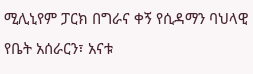ሚሊኒየም ፓርክ በግራና ቀኝ የሲዳማን ባህላዊ የቤት አሰራርን፣ አናቱ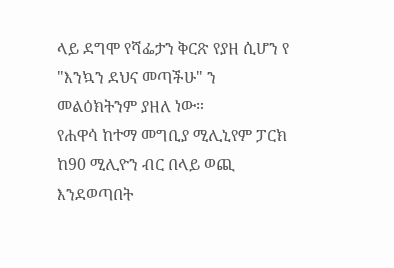ላይ ደግሞ የሻፌታን ቅርጽ የያዘ ሲሆን የ "እንኳን ደህና መጣችሁ" ን መልዕክትንም ያዘለ ነው።
የሐዋሳ ከተማ መግቢያ ሚሊኒየም ፓርክ ከ90 ሚሊዮን ብር በላይ ወጪ እንደወጣበት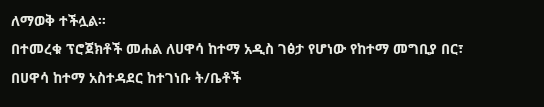ለማወቅ ተችሏል።
በተመረቁ ፕሮጀክቶች መሐል ለሀዋሳ ከተማ አዲስ ገፅታ የሆነው የከተማ መግቢያ በር፣ በሀዋሳ ከተማ አስተዳደር ከተገነቡ ት/ቤቶች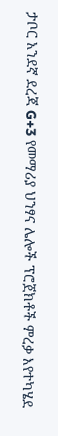ታቦር አንደኛ ደረጃ G+3 የመማሪያ ህንፃና ሌሎች ፕሮጀክቶች ምረቃ እየተካሄደ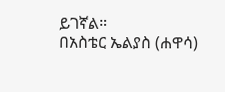ይገኛል።
በአስቴር ኤልያስ (ሐዋሳ)